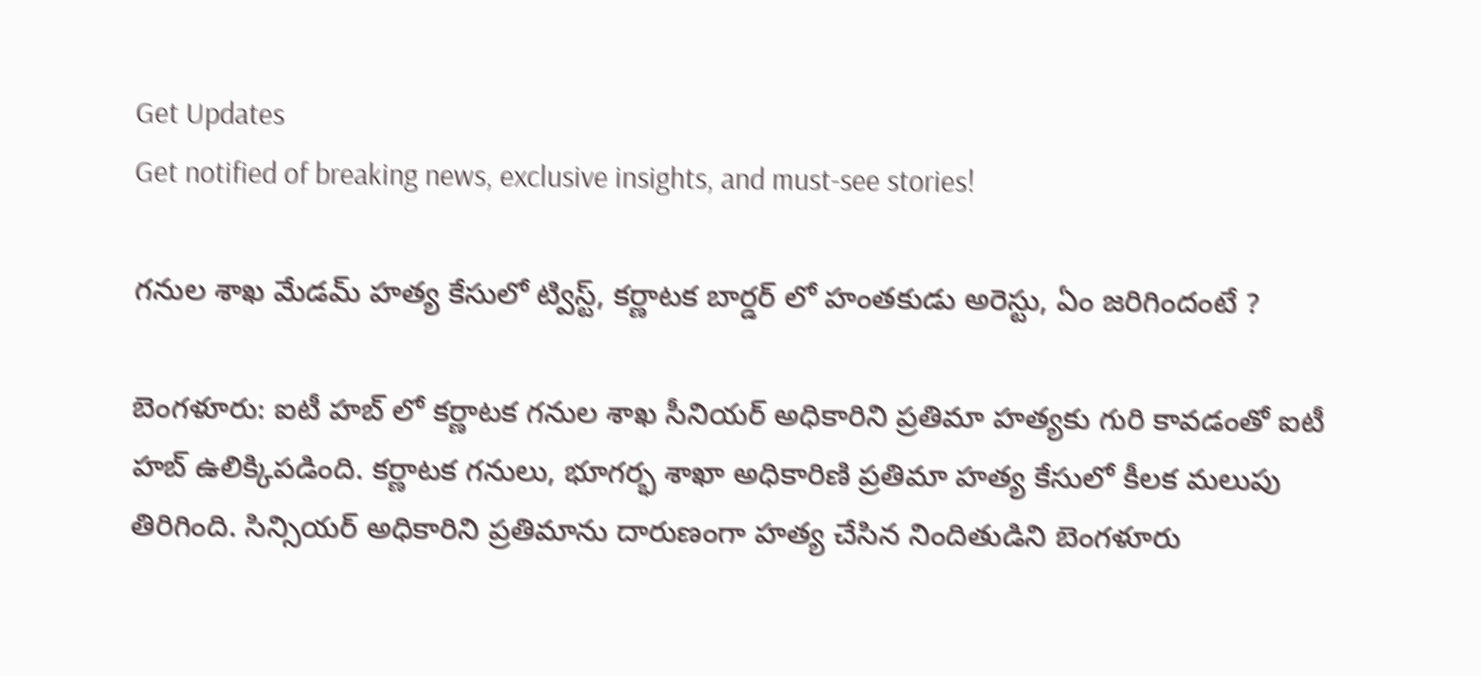Get Updates
Get notified of breaking news, exclusive insights, and must-see stories!

గనుల శాఖ మేడమ్ హత్య కేసులో ట్విస్ట్, కర్ణాటక బార్డర్ లో హంతకుడు అరెస్టు, ఏం జరిగిందంటే ?

బెంగళూరు: ఐటీ హబ్ లో కర్ణాటక గనుల శాఖ సీనియర్ అధికారిని ప్రతిమా హత్యకు గురి కావడంతో ఐటీ హబ్ ఉలిక్కిపడింది. కర్ణాటక గనులు, భూగర్భ శాఖా అధికారిణి ప్రతిమా హత్య కేసులో కీలక మలుపు తిరిగింది. సిన్సియర్ అధికారిని ప్రతిమాను దారుణంగా హత్య చేసిన నిందితుడిని బెంగళూరు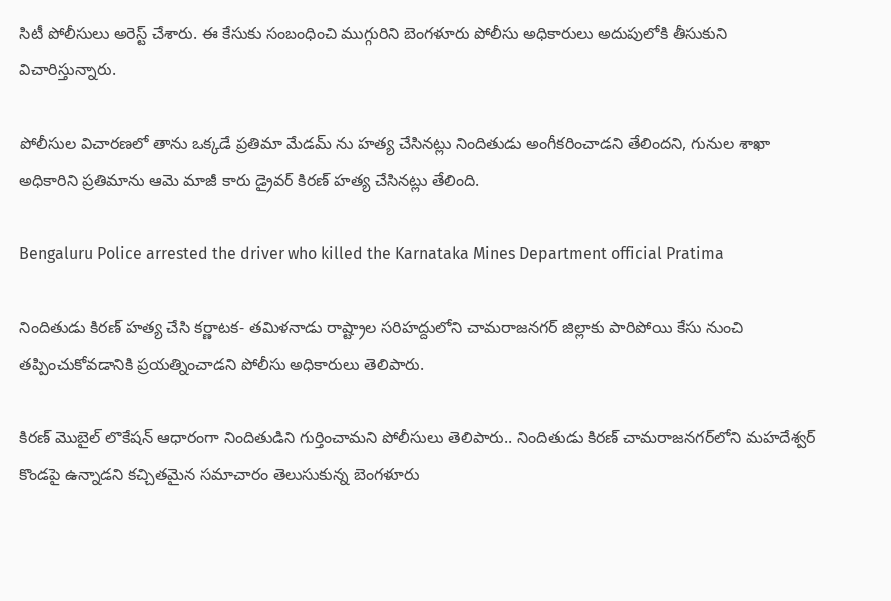సిటీ పోలీసులు అరెస్ట్ చేశారు. ఈ కేసుకు సంబంధించి ముగ్గురిని బెంగళూరు పోలీసు అధికారులు అదుపులోకి తీసుకుని విచారిస్తున్నారు.

పోలీసుల విచారణలో తాను ఒక్కడే ప్రతిమా మేడమ్ ను హత్య చేసినట్లు నిందితుడు అంగీకరించాడని తేలిందని, గునుల శాఖా అధికారిని ప్రతిమాను ఆమె మాజీ కారు డ్రైవర్ కిరణ్ హత్య చేసినట్లు తేలింది.

Bengaluru Police arrested the driver who killed the Karnataka Mines Department official Pratima

నిందితుడు కిరణ్‌ హత్య చేసి కర్ణాటక- తమిళనాడు రాష్ట్రాల సరిహద్దులోని చామరాజనగర్‌ జిల్లాకు పారిపోయి కేసు నుంచి తప్పించుకోవడానికి ప్రయత్నించాడని పోలీసు అధికారులు తెలిపారు.

కిరణ్ మొబైల్ లొకేషన్ ఆధారంగా నిందితుడిని గుర్తించామని పోలీసులు తెలిపారు.. నిందితుడు కిరణ్ చామరాజనగర్‌లోని మహదేశ్వర్‌ కొండపై ఉన్నాడని కచ్చితమైన సమాచారం తెలుసుకున్న బెంగళూరు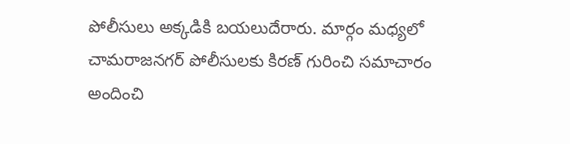పోలీసులు అక్కడికి బయలుదేరారు. మార్గం మధ్యలో చామరాజనగర్ పోలీసులకు కిరణ్ గురించి సమాచారం అందించి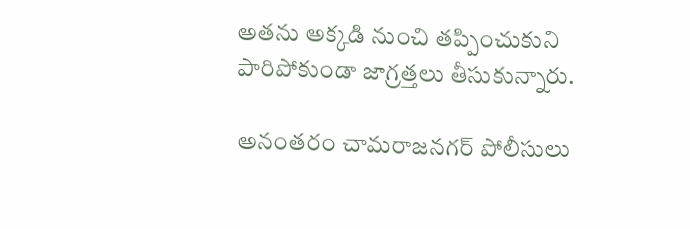అతను అక్కడి నుంచి తప్పించుకుని పారిపోకుండా జాగ్రత్తలు తీసుకున్నారు.

అనంతరం చామరాజనగర్ పోలీసులు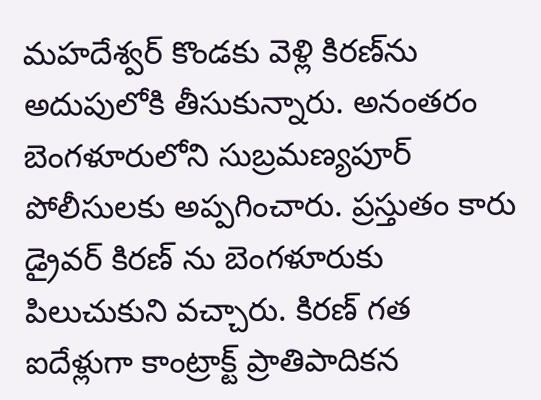మహదేశ్వర్‌ కొండకు వెళ్లి కిరణ్‌ను అదుపులోకి తీసుకున్నారు. అనంతరం బెంగళూరులోని సుబ్రమణ్యపూర్ పోలీసులకు అప్పగించారు. ప్రస్తుతం కారు డ్రైవర్ కిరణ్ ను బెంగళూరుకు పిలుచుకుని వచ్చారు. కిరణ్ గత ఐదేళ్లుగా కాంట్రాక్ట్ ప్రాతిపాదికన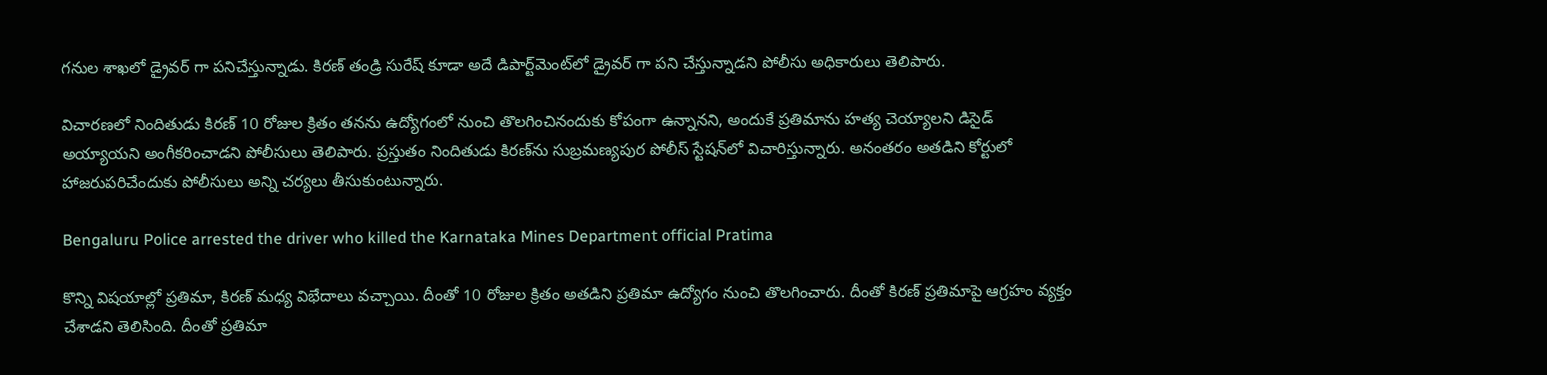గనుల శాఖలో డ్రైవర్ గా పనిచేస్తున్నాడు. కిరణ్ తండ్రి సురేష్ కూడా అదే డిపార్ట్‌మెంట్‌లో డ్రైవర్ గా పని చేస్తున్నాడని పోలీసు అధికారులు తెలిపారు.

విచారణలో నిందితుడు కిరణ్ 10 రోజుల క్రితం తనను ఉద్యోగంలో నుంచి తొలగించినందుకు కోపంగా ఉన్నానని, అందుకే ప్రతిమాను హత్య చెయ్యాలని డిసైడ్ అయ్యాయని అంగీకరించాడని పోలీసులు తెలిపారు. ప్రస్తుతం నిందితుడు కిరణ్‌ను సుబ్రమణ్యపుర పోలీస్ స్టేషన్‌లో విచారిస్తున్నారు. అనంతరం అతడిని కోర్టులో హాజరుపరిచేందుకు పోలీసులు అన్ని చర్యలు తీసుకుంటున్నారు.

Bengaluru Police arrested the driver who killed the Karnataka Mines Department official Pratima

కొన్ని విషయాల్లో ప్రతిమా, కిరణ్ మధ్య విభేదాలు వచ్చాయి. దీంతో 10 రోజుల క్రితం అతడిని ప్రతిమా ఉద్యోగం నుంచి తొలగించారు. దీంతో కిరణ్ ప్రతిమాపై ఆగ్రహం వ్యక్తం చేశాడని తెలిసింది. దీంతో ప్రతిమా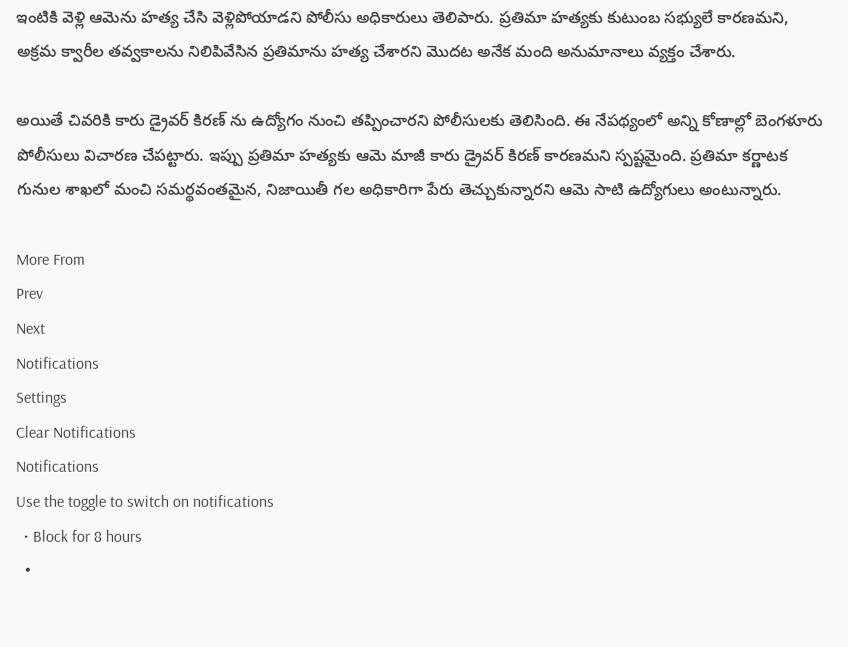ఇంటికి వెళ్లి ఆమెను హత్య చేసి వెళ్లిపోయాడని పోలీసు అధికారులు తెలిపారు. ప్రతిమా హత్యకు కుటుంబ సభ్యులే కారణమని, అక్రమ క్వారీల తవ్వకాలను నిలిపివేసిన ప్రతిమాను హత్య చేశారని మొదట అనేక మంది అనుమానాలు వ్యక్తం చేశారు.

అయితే చివరికి కారు డ్రైవర్‌ కిరణ్ ను ఉద్యోగం నుంచి తప్పించారని పోలీసులకు తెలిసింది. ఈ నేపథ్యంలో అన్ని కోణాల్లో బెంగళూరు పోలీసులు విచారణ చేపట్టారు. ఇప్పు ప్రతిమా హత్యకు ఆమె మాజీ కారు డ్రైవర్ కిరణ్ కారణమని స్పష్టమైంది. ప్రతిమా కర్ణాటక గునుల శాఖలో మంచి సమర్థవంతమైన, నిజాయితీ గల అధికారిగా పేరు తెచ్చుకున్నారని ఆమె సాటి ఉద్యోగులు అంటున్నారు.

More From
Prev
Next
Notifications
Settings
Clear Notifications
Notifications
Use the toggle to switch on notifications
  • Block for 8 hours
  •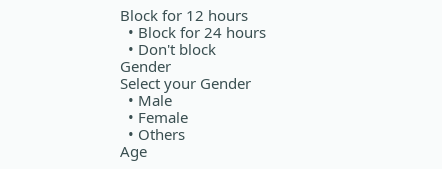Block for 12 hours
  • Block for 24 hours
  • Don't block
Gender
Select your Gender
  • Male
  • Female
  • Others
Age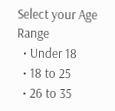Select your Age Range
  • Under 18
  • 18 to 25
  • 26 to 35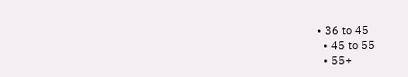• 36 to 45
  • 45 to 55
  • 55+